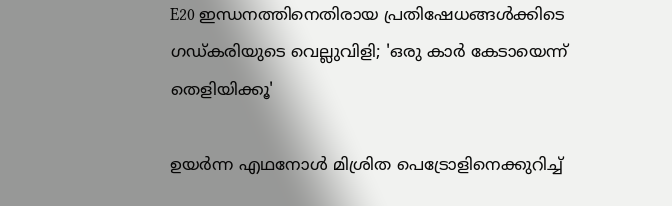E20 ഇന്ധനത്തിനെതിരായ പ്രതിഷേധങ്ങൾക്കിടെ ഗഡ്കരിയുടെ വെല്ലുവിളി; 'ഒരു കാർ കേടായെന്ന് തെളിയിക്കൂ'

ഉയർന്ന എഥനോൾ മിശ്രിത പെട്രോളിനെക്കുറിച്ച്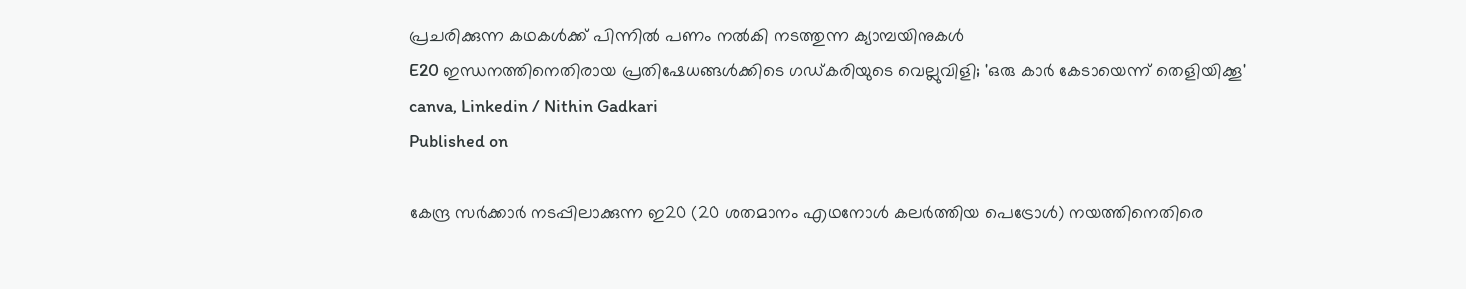പ്രചരിക്കുന്ന കഥകള്‍ക്ക് പിന്നിൽ പണം നൽകി നടത്തുന്ന ക്യാമ്പയിനുകള്‍
E20 ഇന്ധനത്തിനെതിരായ പ്രതിഷേധങ്ങൾക്കിടെ ഗഡ്കരിയുടെ വെല്ലുവിളി; 'ഒരു കാർ കേടായെന്ന് തെളിയിക്കൂ'
canva, Linkedin / Nithin Gadkari
Published on

കേന്ദ്ര സർക്കാർ നടപ്പിലാക്കുന്ന ഇ20 (20 ശതമാനം എഥനോൾ കലർത്തിയ പെട്രോൾ) നയത്തിനെതിരെ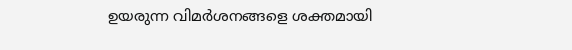ഉയരുന്ന വിമർശനങ്ങളെ ശക്തമായി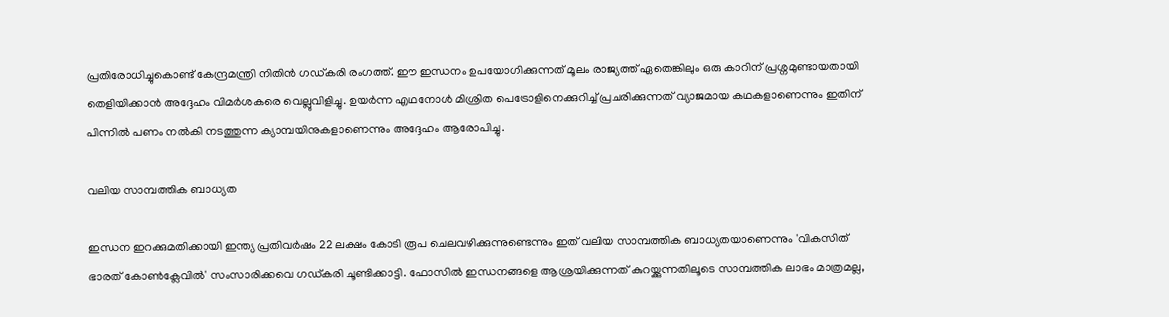പ്രതിരോധിച്ചുകൊണ്ട് കേന്ദ്രമന്ത്രി നിതിൻ ഗഡ്കരി രംഗത്ത്. ഈ ഇന്ധനം ഉപയോഗിക്കുന്നത് മൂലം രാജ്യത്ത് ഏതെങ്കിലും ഒരു കാറിന് പ്രശ്നമുണ്ടായതായി തെളിയിക്കാൻ അദ്ദേഹം വിമർശകരെ വെല്ലുവിളിച്ചു. ഉയർന്ന എഥനോൾ മിശ്രിത പെട്രോളിനെക്കുറിച്ച് പ്രചരിക്കുന്നത് വ്യാജമായ കഥകളാണെന്നും ഇതിന് പിന്നിൽ പണം നൽകി നടത്തുന്ന ക്യാമ്പയിനുകളാണെന്നും അദ്ദേഹം ആരോപിച്ചു.

വലിയ സാമ്പത്തിക ബാധ്യത

ഇന്ധന ഇറക്കുമതിക്കായി ഇന്ത്യ പ്രതിവർഷം 22 ലക്ഷം കോടി രൂപ ചെലവഴിക്കുന്നുണ്ടെന്നും ഇത് വലിയ സാമ്പത്തിക ബാധ്യതയാണെന്നും 'വികസിത് ഭാരത് കോൺക്ലേവിൽ' സംസാരിക്കവെ ഗഡ്കരി ചൂണ്ടിക്കാട്ടി. ഫോസിൽ ഇന്ധനങ്ങളെ ആശ്രയിക്കുന്നത് കുറയ്ക്കുന്നതിലൂടെ സാമ്പത്തിക ലാഭം മാത്രമല്ല,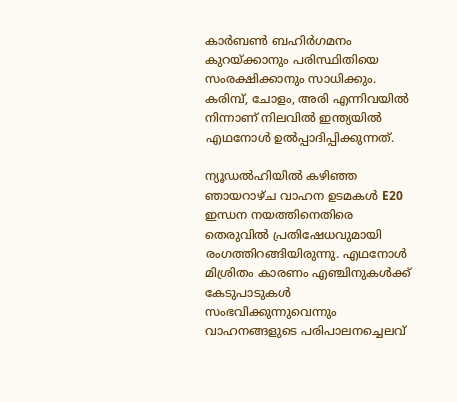കാർബൺ ബഹിര്‍ഗമനം കുറയ്ക്കാനും പരിസ്ഥിതിയെ സംരക്ഷിക്കാനും സാധിക്കും. കരിമ്പ്, ചോളം, അരി എന്നിവയിൽ നിന്നാണ് നിലവിൽ ഇന്ത്യയിൽ എഥനോൾ ഉൽപ്പാദിപ്പിക്കുന്നത്.

ന്യൂഡല്‍ഹിയില്‍ കഴിഞ്ഞ ഞായറാഴ്ച വാഹന ഉടമകള്‍ E20 ഇന്ധന നയത്തിനെതിരെ തെരുവില്‍ പ്രതിഷേധവുമായി രംഗത്തിറങ്ങിയിരുന്നു. എഥനോള്‍ മിശ്രിതം കാരണം എഞ്ചിനുകള്‍ക്ക് കേടുപാടുകള്‍ സംഭവിക്കുന്നുവെന്നും വാഹനങ്ങളുടെ പരിപാലനച്ചെലവ്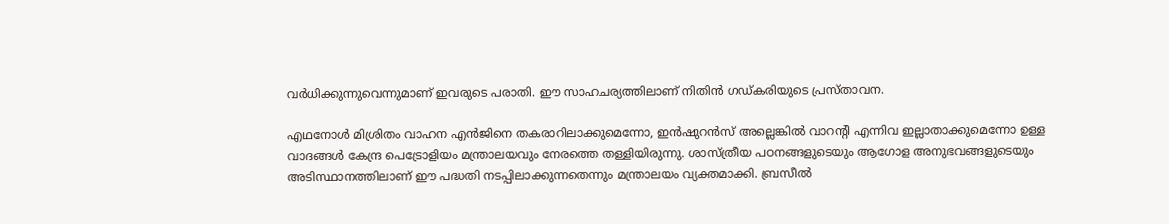വര്‍ധിക്കുന്നുവെന്നുമാണ് ഇവരുടെ പരാതി. ഈ സാഹചര്യത്തിലാണ് നിതിൻ ഗഡ്കരിയുടെ പ്രസ്താവന.

എഥനോൾ മിശ്രിതം വാഹന എൻജിനെ തകരാറിലാക്കുമെന്നോ, ഇൻഷുറൻസ് അല്ലെങ്കിൽ വാറന്റി എന്നിവ ഇല്ലാതാക്കുമെന്നോ ഉള്ള വാദങ്ങൾ കേന്ദ്ര പെട്രോളിയം മന്ത്രാലയവും നേരത്തെ തള്ളിയിരുന്നു. ശാസ്ത്രീയ പഠനങ്ങളുടെയും ആഗോള അനുഭവങ്ങളുടെയും അടിസ്ഥാനത്തിലാണ് ഈ പദ്ധതി നടപ്പിലാക്കുന്നതെന്നും മന്ത്രാലയം വ്യക്തമാക്കി. ബ്രസീൽ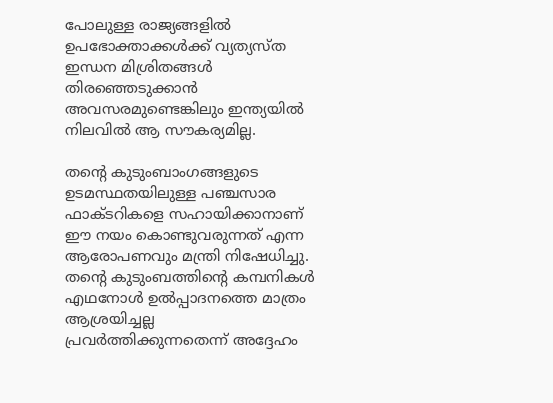പോലുള്ള രാജ്യങ്ങളിൽ ഉപഭോക്താക്കൾക്ക് വ്യത്യസ്ത ഇന്ധന മിശ്രിതങ്ങൾ തിരഞ്ഞെടുക്കാൻ അവസരമുണ്ടെങ്കിലും ഇന്ത്യയിൽ നിലവിൽ ആ സൗകര്യമില്ല.

തന്റെ കുടുംബാംഗങ്ങളുടെ ഉടമസ്ഥതയിലുള്ള പഞ്ചസാര ഫാക്ടറികളെ സഹായിക്കാനാണ് ഈ നയം കൊണ്ടുവരുന്നത് എന്ന ആരോപണവും മന്ത്രി നിഷേധിച്ചു. തന്റെ കുടുംബത്തിന്റെ കമ്പനികൾ എഥനോൾ ഉൽപ്പാദനത്തെ മാത്രം ആശ്രയിച്ചല്ല പ്രവർത്തിക്കുന്നതെന്ന് അദ്ദേഹം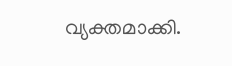വ്യക്തമാക്കി.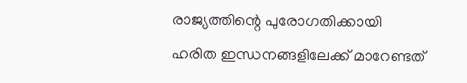രാജ്യത്തിന്റെ പുരോഗതിക്കായി ഹരിത ഇന്ധനങ്ങളിലേക്ക് മാറേണ്ടത്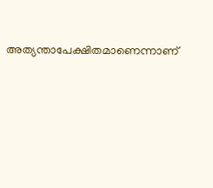അത്യന്താപേക്ഷിതമാണെന്നാണ്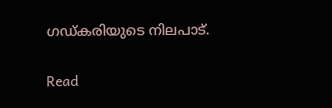ഗഡ്കരിയുടെ നിലപാട്.

Read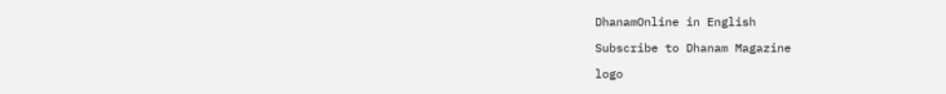DhanamOnline in English

Subscribe to Dhanam Magazine

logo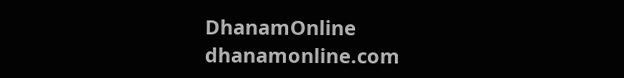DhanamOnline
dhanamonline.com